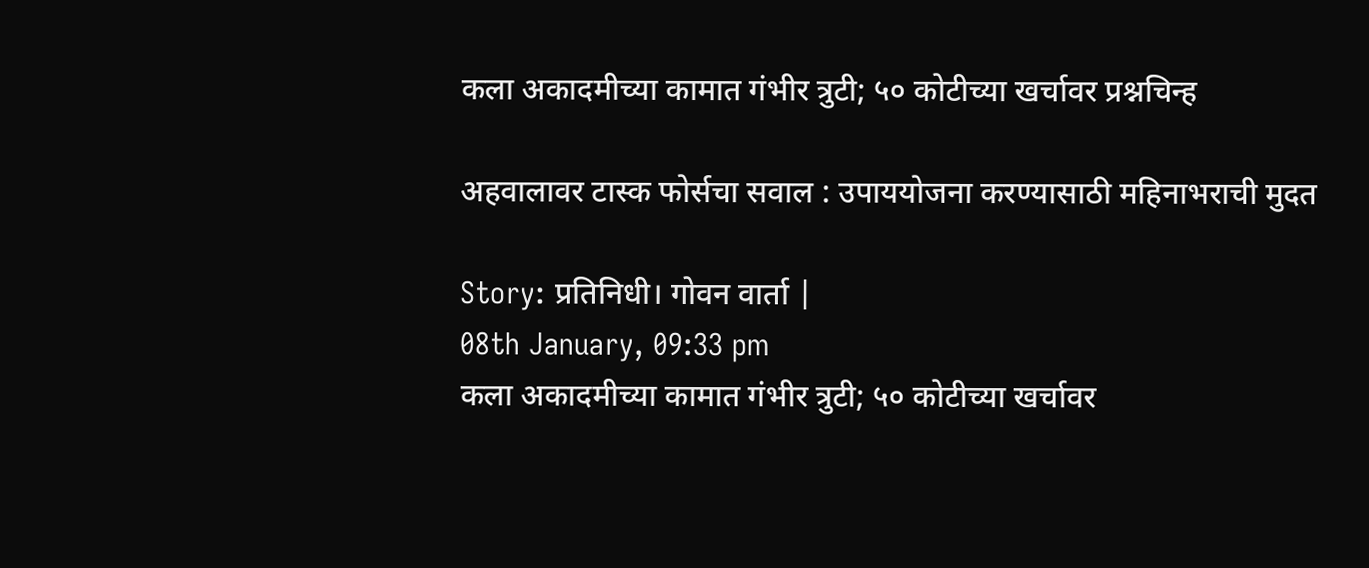कला अकादमीच्या कामात गंभीर त्रुटी; ५० कोटीच्या खर्चावर प्रश्नचिन्ह

अहवालावर टास्क फोर्सचा सवाल : उपाययोजना करण्यासाठी महिनाभराची मुदत

Story: प्रतिनिधी। गोवन वार्ता |
08th January, 09:33 pm
कला अकादमीच्या कामात गंभीर त्रुटी; ५० कोटीच्या खर्चावर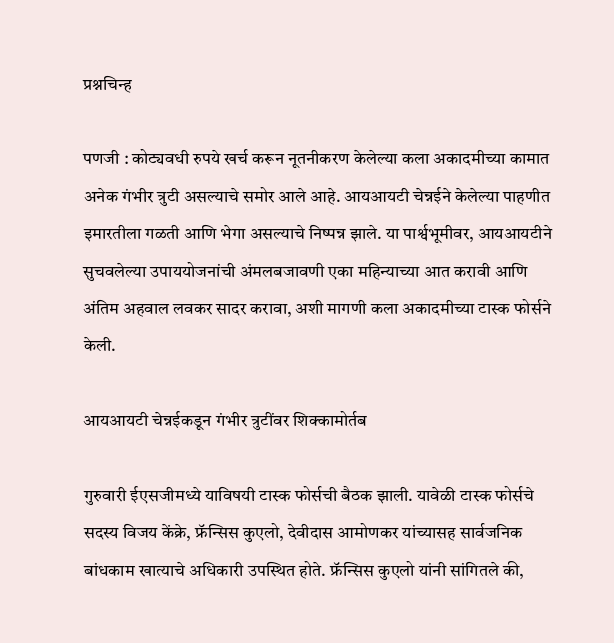प्रश्नचिन्ह

पणजी : कोट्यवधी रुपये खर्च करून नूतनीकरण केलेल्या कला अकादमीच्या कामात अनेक गंभीर त्रुटी असल्याचे समोर आले आहे. आयआयटी चेन्नईने केलेल्या पाहणीत इमारतीला गळती आणि भेगा असल्याचे निष्पन्न झाले. या पार्श्वभूमीवर, आयआयटीने सुचवलेल्या उपाययोजनांची अंमलबजावणी एका महिन्याच्या आत करावी आणि अंतिम अहवाल लवकर सादर करावा, अशी मागणी कला अकादमीच्या टास्क फोर्सने केली.

आयआयटी चेन्नईकडून गंभीर त्रुटींवर शिक्कामोर्तब

गुरुवारी ईएसजीमध्ये याविषयी टास्क फोर्सची बैठक झाली. यावेळी टास्क फोर्सचे सदस्य विजय केंक्रे, फ्रॅन्सिस कुएलो, देवीदास आमोणकर यांच्यासह सार्वजनिक बांधकाम खात्याचे अधिकारी उपस्थित होते. फ्रॅन्सिस कुएलो यांनी सांगितले की,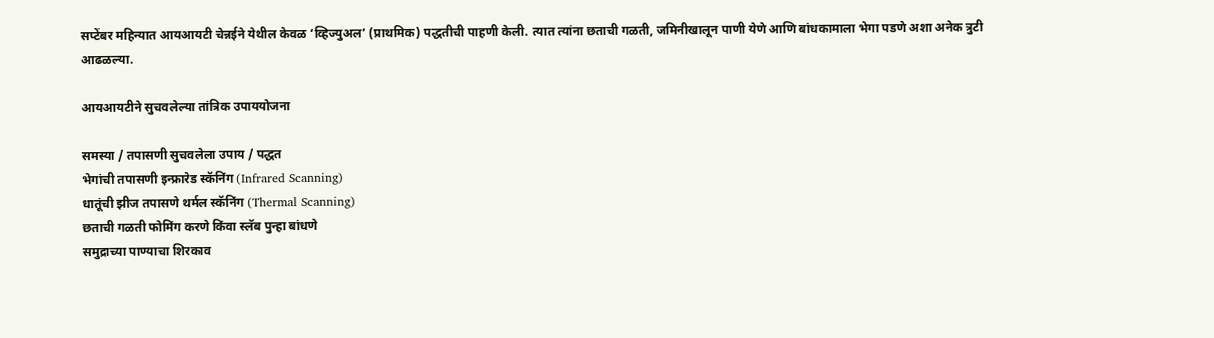सप्टेंबर महिन्यात आयआयटी चेन्नईने येथील केवळ ‘व्हिज्युअल’ (प्राथमिक) पद्धतीची पाहणी केली. त्यात त्यांना छताची गळती, जमिनीखालून पाणी येणे आणि बांधकामाला भेगा पडणे अशा अनेक त्रुटी आढळल्या.

आयआयटीने सुचवलेल्या तांत्रिक उपाययोजना

समस्या / तपासणी सुचवलेला उपाय / पद्धत
भेगांची तपासणी इन्फ्रारेड स्कॅनिंग (Infrared Scanning)
धातूंची झीज तपासणे थर्मल स्कॅनिंग (Thermal Scanning)
छताची गळती फोमिंग करणे किंवा स्लॅब पुन्हा बांधणे
समुद्राच्या पाण्याचा शिरकाव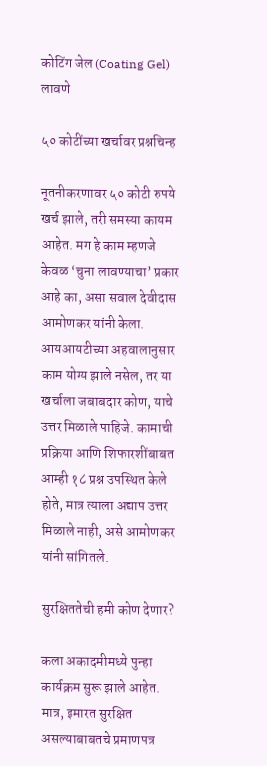कोटिंग जेल (Coating Gel) लावणे

५० कोटींच्या खर्चावर प्रश्नचिन्ह

नूतनीकरणावर ५० कोटी रुपये खर्च झाले, तरी समस्या कायम आहेत. मग हे काम म्हणजे केवळ ‘चुना लावण्याचा’ प्रकार आहे का, असा सवाल देवीदास आमोणकर यांनी केला. आयआयटीच्या अहवालानुसार काम योग्य झाले नसेल, तर या खर्चाला जबाबदार कोण, याचे उत्तर मिळाले पाहिजे. कामाची प्रक्रिया आणि शिफारशींबाबत आम्ही १८ प्रश्न उपस्थित केले होते, मात्र त्याला अद्याप उत्तर मिळाले नाही, असे आमोणकर यांनी सांगितले.

सुरक्षिततेची हमी कोण देणार?

कला अकादमीमध्ये पुन्हा कार्यक्रम सुरू झाले आहेत. मात्र, इमारत सुरक्षित असल्याबाबतचे प्रमाणपत्र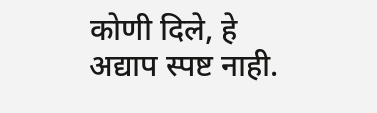कोणी दिले, हे अद्याप स्पष्ट नाही.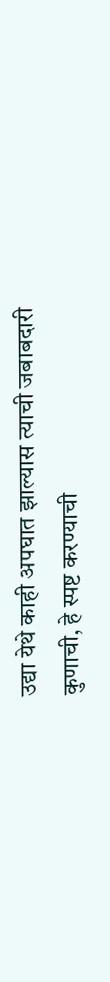उद्या येथे काही अपघात झाल्यास त्याची जबाबदारी कुणाची, हे स्पष्ट करण्याची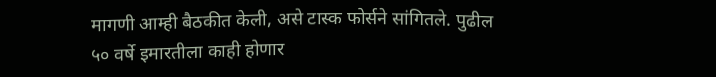मागणी आम्ही बैठकीत केली, असे टास्क फोर्सने सांगितले. पुढील ५० वर्षे इमारतीला काही होणार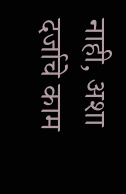नाही, अशा दर्जाचे काम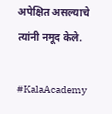अपेक्षित असल्याचे त्यांनी नमूद केले.

#KalaAcademy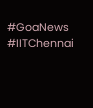#GoaNews #IITChennai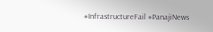#InfrastructureFail #PanajiNews